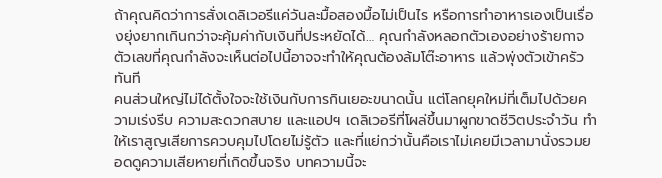ถ้าคุณคิดว่าการสั่งเดลิเวอรีแค่วันละมื้อสองมื้อไม่เป็นไร หรือการทำอาหารเองเป็นเรื่องยุ่งยากเกินกว่าจะคุ้มค่ากับเงินที่ประหยัดได้… คุณกำลังหลอกตัวเองอย่างร้ายกาจ ตัวเลขที่คุณกำลังจะเห็นต่อไปนี้อาจจะทำให้คุณต้องล้มโต๊ะอาหาร แล้วพุ่งตัวเข้าครัวทันที
คนส่วนใหญ่ไม่ได้ตั้งใจจะใช้เงินกับการกินเยอะขนาดนั้น แต่โลกยุคใหม่ที่เต็มไปด้วยความเร่งรีบ ความสะดวกสบาย และแอปฯ เดลิเวอรีที่โผล่ขึ้นมาผูกขาดชีวิตประจำวัน ทำให้เราสูญเสียการควบคุมไปโดยไม่รู้ตัว และที่แย่กว่านั้นคือเราไม่เคยมีเวลามานั่งรวมยอดดูความเสียหายที่เกิดขึ้นจริง บทความนี้จะ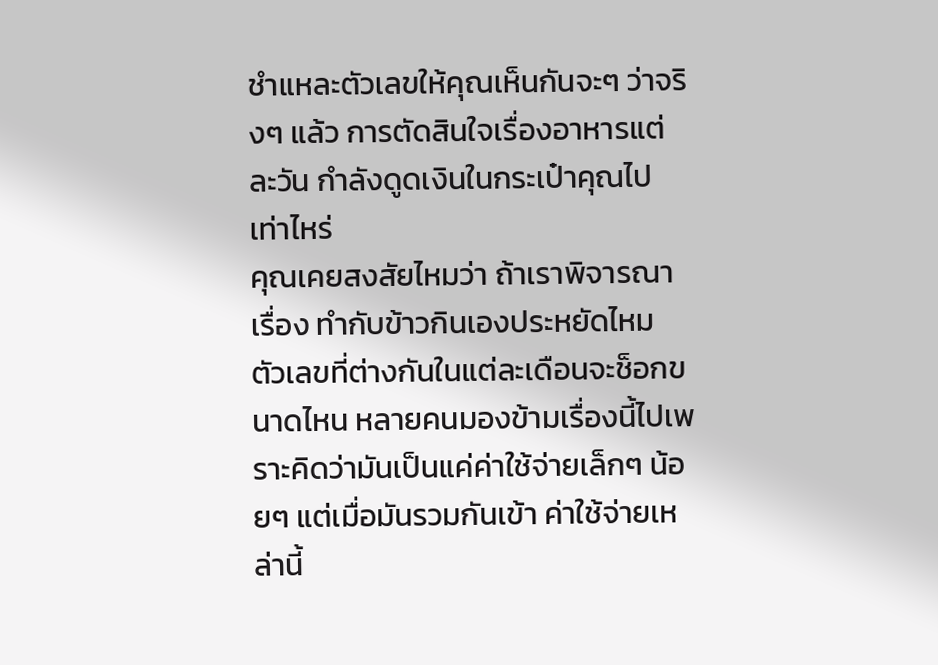ชำแหละตัวเลขให้คุณเห็นกันจะๆ ว่าจริงๆ แล้ว การตัดสินใจเรื่องอาหารแต่ละวัน กำลังดูดเงินในกระเป๋าคุณไปเท่าไหร่
คุณเคยสงสัยไหมว่า ถ้าเราพิจารณาเรื่อง ทำกับข้าวกินเองประหยัดไหม ตัวเลขที่ต่างกันในแต่ละเดือนจะช็อกขนาดไหน หลายคนมองข้ามเรื่องนี้ไปเพราะคิดว่ามันเป็นแค่ค่าใช้จ่ายเล็กๆ น้อยๆ แต่เมื่อมันรวมกันเข้า ค่าใช้จ่ายเหล่านี้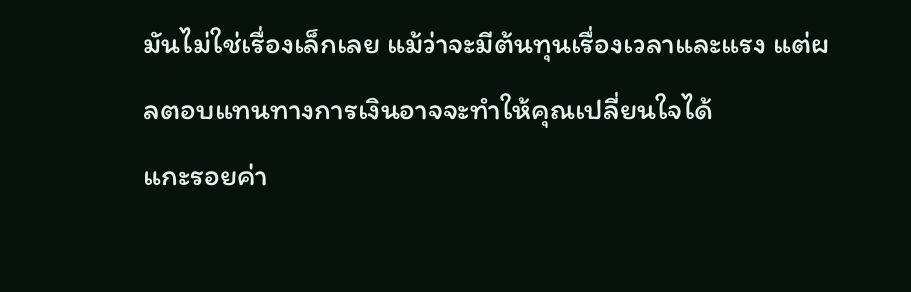มันไม่ใช่เรื่องเล็กเลย แม้ว่าจะมีต้นทุนเรื่องเวลาและแรง แต่ผลตอบแทนทางการเงินอาจจะทำให้คุณเปลี่ยนใจได้
แกะรอยค่า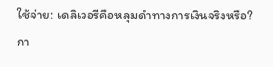ใช้จ่าย: เดลิเวอรีคือหลุมดำทางการเงินจริงหรือ?
กา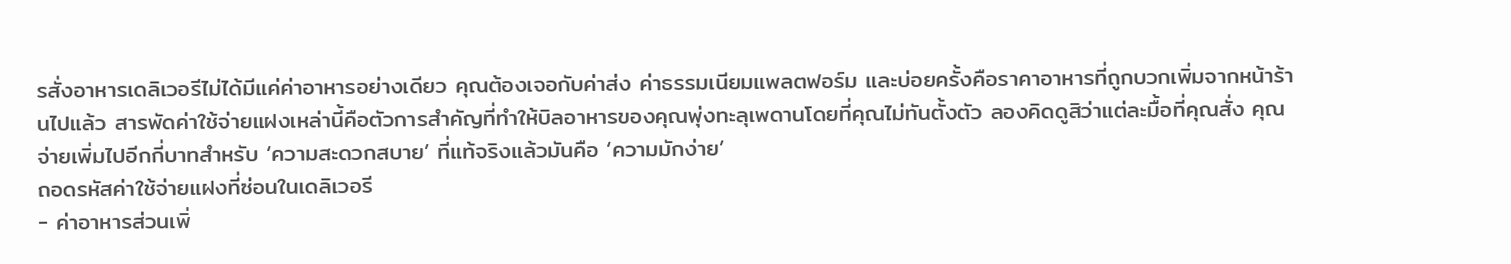รสั่งอาหารเดลิเวอรีไม่ได้มีแค่ค่าอาหารอย่างเดียว คุณต้องเจอกับค่าส่ง ค่าธรรมเนียมแพลตฟอร์ม และบ่อยครั้งคือราคาอาหารที่ถูกบวกเพิ่มจากหน้าร้านไปแล้ว สารพัดค่าใช้จ่ายแฝงเหล่านี้คือตัวการสำคัญที่ทำให้บิลอาหารของคุณพุ่งทะลุเพดานโดยที่คุณไม่ทันตั้งตัว ลองคิดดูสิว่าแต่ละมื้อที่คุณสั่ง คุณจ่ายเพิ่มไปอีกกี่บาทสำหรับ ‘ความสะดวกสบาย’ ที่แท้จริงแล้วมันคือ ‘ความมักง่าย’
ถอดรหัสค่าใช้จ่ายแฝงที่ซ่อนในเดลิเวอรี
- ค่าอาหารส่วนเพิ่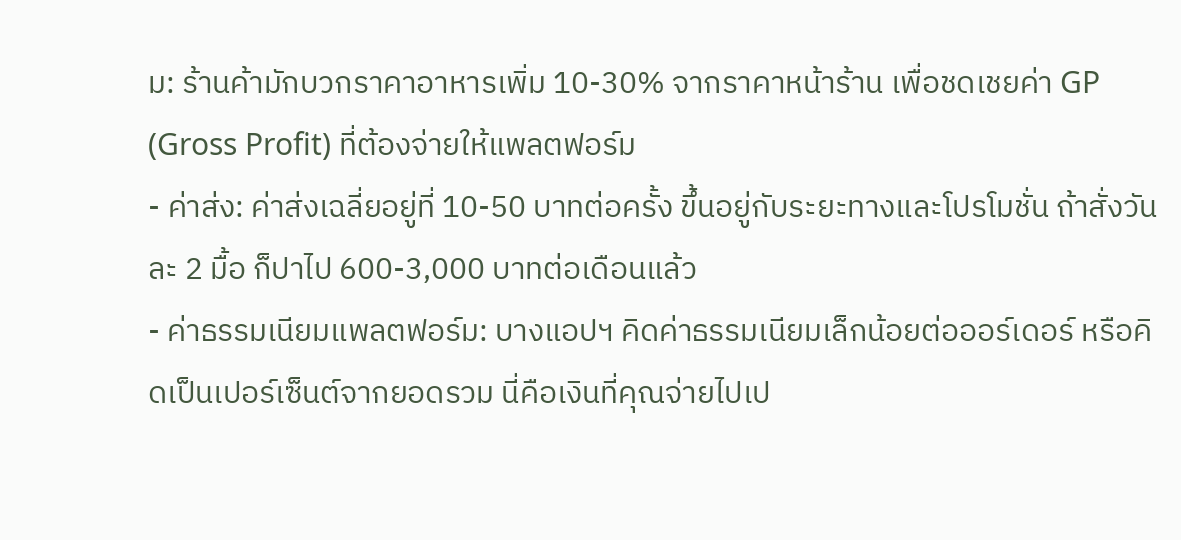ม: ร้านค้ามักบวกราคาอาหารเพิ่ม 10-30% จากราคาหน้าร้าน เพื่อชดเชยค่า GP (Gross Profit) ที่ต้องจ่ายให้แพลตฟอร์ม
- ค่าส่ง: ค่าส่งเฉลี่ยอยู่ที่ 10-50 บาทต่อครั้ง ขึ้นอยู่กับระยะทางและโปรโมชั่น ถ้าสั่งวันละ 2 มื้อ ก็ปาไป 600-3,000 บาทต่อเดือนแล้ว
- ค่าธรรมเนียมแพลตฟอร์ม: บางแอปฯ คิดค่าธรรมเนียมเล็กน้อยต่อออร์เดอร์ หรือคิดเป็นเปอร์เซ็นต์จากยอดรวม นี่คือเงินที่คุณจ่ายไปเป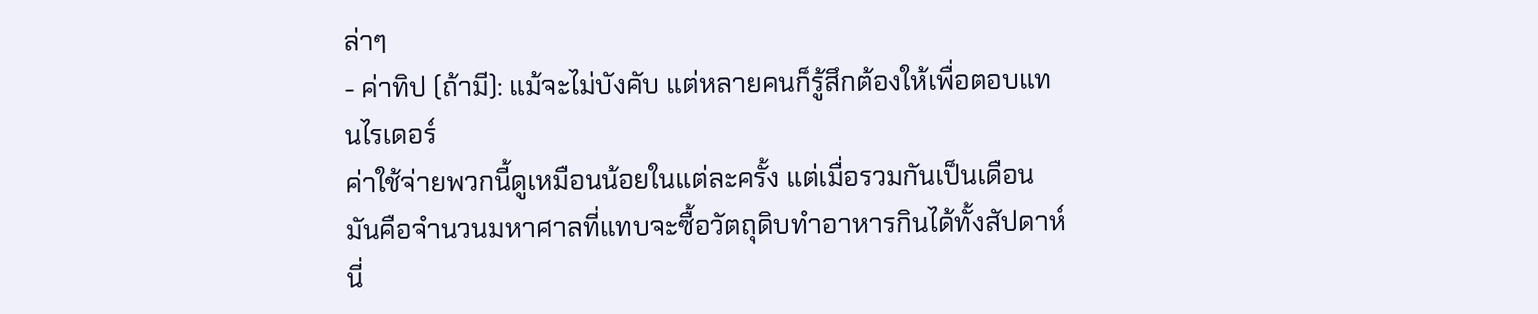ล่าๆ
- ค่าทิป (ถ้ามี): แม้จะไม่บังคับ แต่หลายคนก็รู้สึกต้องให้เพื่อตอบแทนไรเดอร์
ค่าใช้จ่ายพวกนี้ดูเหมือนน้อยในแต่ละครั้ง แต่เมื่อรวมกันเป็นเดือน มันคือจำนวนมหาศาลที่แทบจะซื้อวัตถุดิบทำอาหารกินได้ทั้งสัปดาห์ นี่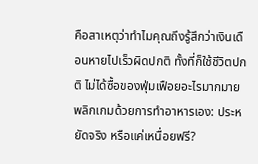คือสาเหตุว่าทำไมคุณถึงรู้สึกว่าเงินเดือนหายไปเร็วผิดปกติ ทั้งที่ก็ใช้ชีวิตปกติ ไม่ได้ซื้อของฟุ่มเฟือยอะไรมากมาย
พลิกเกมด้วยการทำอาหารเอง: ประหยัดจริง หรือแค่เหนื่อยฟรี?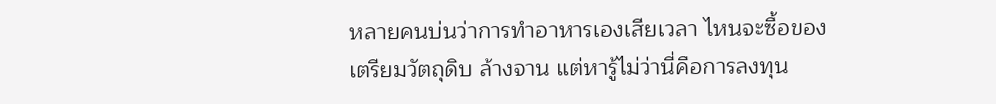หลายคนบ่นว่าการทำอาหารเองเสียเวลา ไหนจะซื้อของ เตรียมวัตถุดิบ ล้างจาน แต่หารู้ไม่ว่านี่คือการลงทุน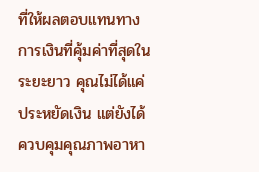ที่ให้ผลตอบแทนทางการเงินที่คุ้มค่าที่สุดในระยะยาว คุณไม่ได้แค่ประหยัดเงิน แต่ยังได้ควบคุมคุณภาพอาหา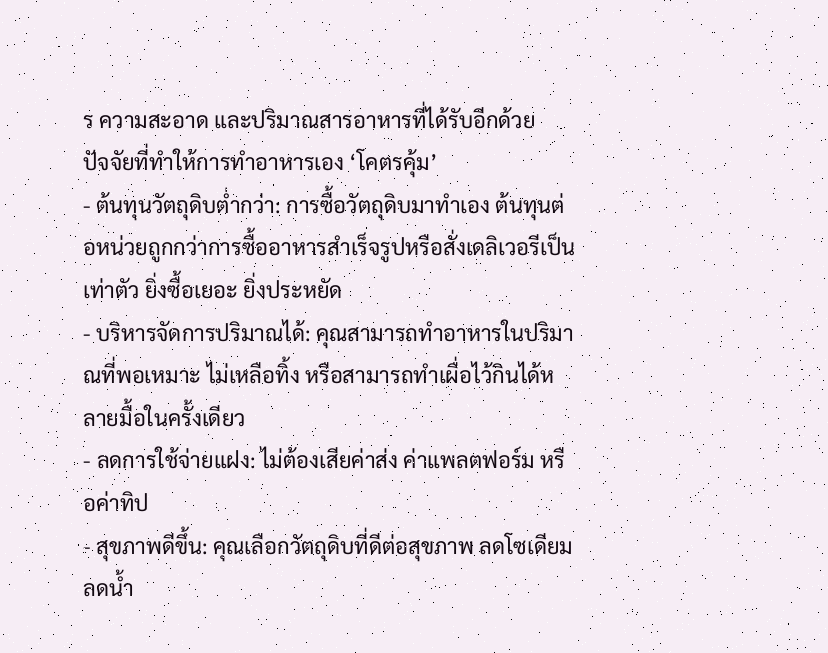ร ความสะอาด และปริมาณสารอาหารที่ได้รับอีกด้วย
ปัจจัยที่ทำให้การทำอาหารเอง ‘โคตรคุ้ม’
- ต้นทุนวัตถุดิบต่ำกว่า: การซื้อวัตถุดิบมาทำเอง ต้นทุนต่อหน่วยถูกกว่าการซื้ออาหารสำเร็จรูปหรือสั่งเดลิเวอรีเป็นเท่าตัว ยิ่งซื้อเยอะ ยิ่งประหยัด
- บริหารจัดการปริมาณได้: คุณสามารถทำอาหารในปริมาณที่พอเหมาะ ไม่เหลือทิ้ง หรือสามารถทำเผื่อไว้กินได้หลายมื้อในครั้งเดียว
- ลดการใช้จ่ายแฝง: ไม่ต้องเสียค่าส่ง ค่าแพลตฟอร์ม หรือค่าทิป
- สุขภาพดีขึ้น: คุณเลือกวัตถุดิบที่ดีต่อสุขภาพ ลดโซเดียม ลดน้ำ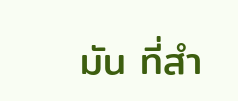มัน ที่สำ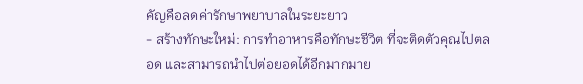คัญคือลดค่ารักษาพยาบาลในระยะยาว
- สร้างทักษะใหม่: การทำอาหารคือทักษะชีวิต ที่จะติดตัวคุณไปตลอด และสามารถนำไปต่อยอดได้อีกมากมาย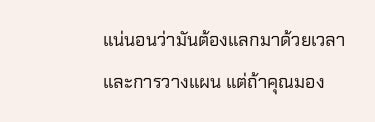แน่นอนว่ามันต้องแลกมาด้วยเวลาและการวางแผน แต่ถ้าคุณมอง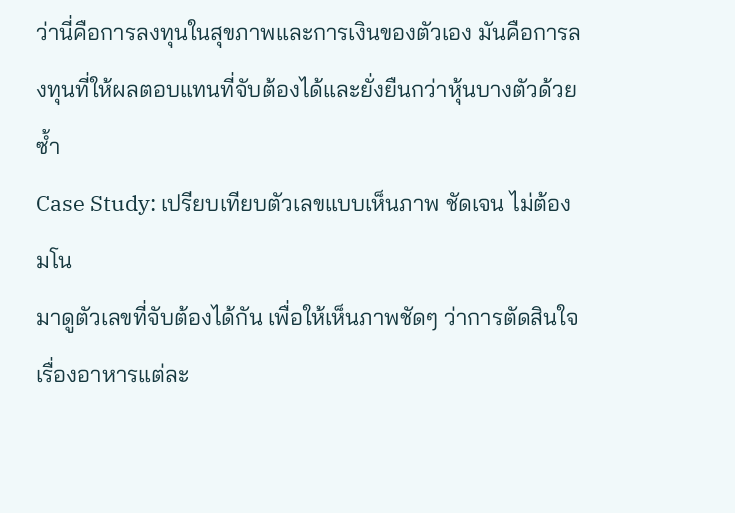ว่านี่คือการลงทุนในสุขภาพและการเงินของตัวเอง มันคือการลงทุนที่ให้ผลตอบแทนที่จับต้องได้และยั่งยืนกว่าหุ้นบางตัวด้วยซ้ำ
Case Study: เปรียบเทียบตัวเลขแบบเห็นภาพ ชัดเจน ไม่ต้องมโน
มาดูตัวเลขที่จับต้องได้กัน เพื่อให้เห็นภาพชัดๆ ว่าการตัดสินใจเรื่องอาหารแต่ละ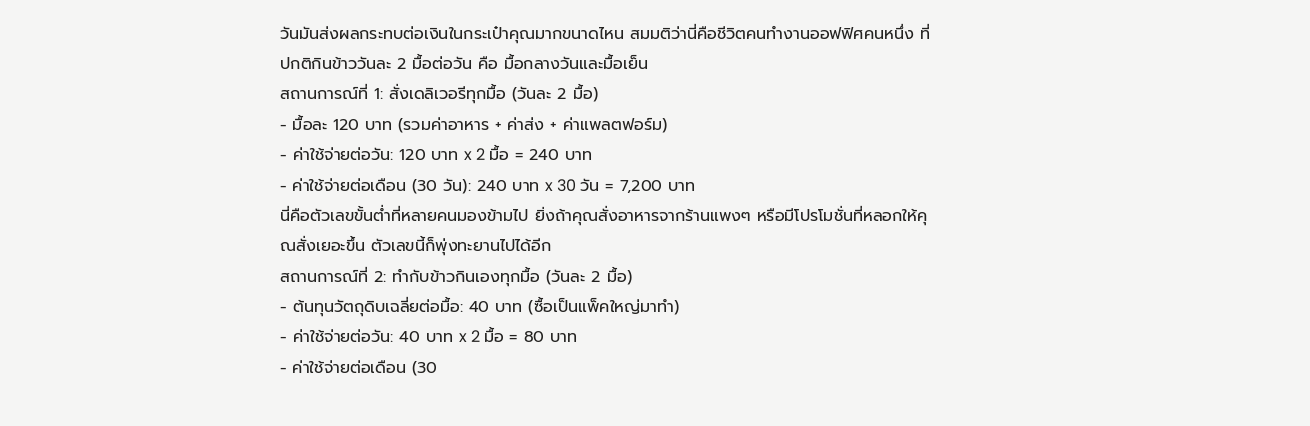วันมันส่งผลกระทบต่อเงินในกระเป๋าคุณมากขนาดไหน สมมติว่านี่คือชีวิตคนทำงานออฟฟิศคนหนึ่ง ที่ปกติกินข้าววันละ 2 มื้อต่อวัน คือ มื้อกลางวันและมื้อเย็น
สถานการณ์ที่ 1: สั่งเดลิเวอรีทุกมื้อ (วันละ 2 มื้อ)
- มื้อละ 120 บาท (รวมค่าอาหาร + ค่าส่ง + ค่าแพลตฟอร์ม)
- ค่าใช้จ่ายต่อวัน: 120 บาท x 2 มื้อ = 240 บาท
- ค่าใช้จ่ายต่อเดือน (30 วัน): 240 บาท x 30 วัน = 7,200 บาท
นี่คือตัวเลขขั้นต่ำที่หลายคนมองข้ามไป ยิ่งถ้าคุณสั่งอาหารจากร้านแพงๆ หรือมีโปรโมชั่นที่หลอกให้คุณสั่งเยอะขึ้น ตัวเลขนี้ก็พุ่งทะยานไปได้อีก
สถานการณ์ที่ 2: ทำกับข้าวกินเองทุกมื้อ (วันละ 2 มื้อ)
- ต้นทุนวัตถุดิบเฉลี่ยต่อมื้อ: 40 บาท (ซื้อเป็นแพ็คใหญ่มาทำ)
- ค่าใช้จ่ายต่อวัน: 40 บาท x 2 มื้อ = 80 บาท
- ค่าใช้จ่ายต่อเดือน (30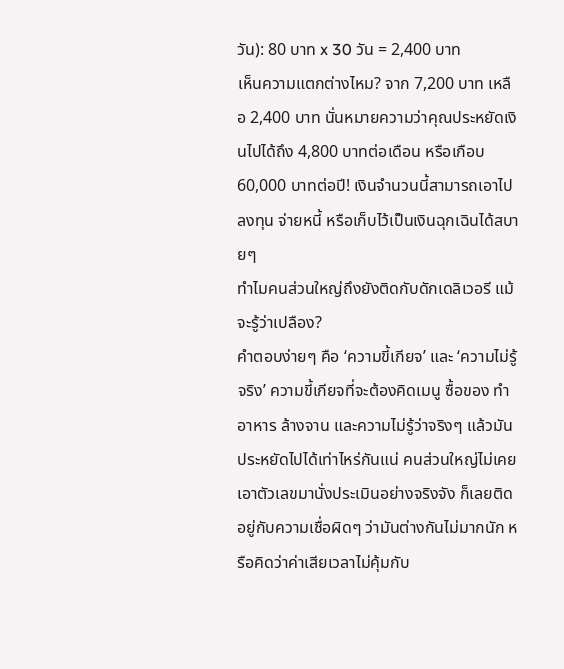วัน): 80 บาท x 30 วัน = 2,400 บาท
เห็นความแตกต่างไหม? จาก 7,200 บาท เหลือ 2,400 บาท นั่นหมายความว่าคุณประหยัดเงินไปได้ถึง 4,800 บาทต่อเดือน หรือเกือบ 60,000 บาทต่อปี! เงินจำนวนนี้สามารถเอาไปลงทุน จ่ายหนี้ หรือเก็บไว้เป็นเงินฉุกเฉินได้สบายๆ
ทำไมคนส่วนใหญ่ถึงยังติดกับดักเดลิเวอรี แม้จะรู้ว่าเปลือง?
คำตอบง่ายๆ คือ ‘ความขี้เกียจ’ และ ‘ความไม่รู้จริง’ ความขี้เกียจที่จะต้องคิดเมนู ซื้อของ ทำอาหาร ล้างจาน และความไม่รู้ว่าจริงๆ แล้วมันประหยัดไปได้เท่าไหร่กันแน่ คนส่วนใหญ่ไม่เคยเอาตัวเลขมานั่งประเมินอย่างจริงจัง ก็เลยติดอยู่กับความเชื่อผิดๆ ว่ามันต่างกันไม่มากนัก หรือคิดว่าค่าเสียเวลาไม่คุ้มกับ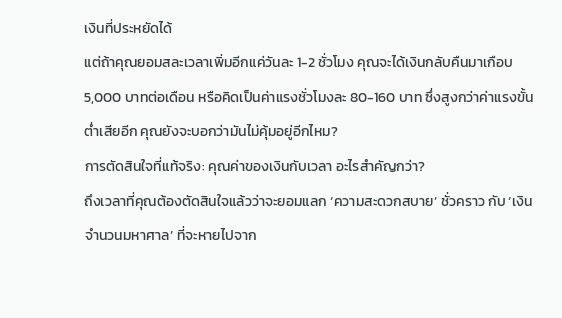เงินที่ประหยัดได้
แต่ถ้าคุณยอมสละเวลาเพิ่มอีกแค่วันละ 1-2 ชั่วโมง คุณจะได้เงินกลับคืนมาเกือบ 5,000 บาทต่อเดือน หรือคิดเป็นค่าแรงชั่วโมงละ 80-160 บาท ซึ่งสูงกว่าค่าแรงขั้นต่ำเสียอีก คุณยังจะบอกว่ามันไม่คุ้มอยู่อีกไหม?
การตัดสินใจที่แท้จริง: คุณค่าของเงินกับเวลา อะไรสำคัญกว่า?
ถึงเวลาที่คุณต้องตัดสินใจแล้วว่าจะยอมแลก ‘ความสะดวกสบาย’ ชั่วคราว กับ ‘เงินจำนวนมหาศาล’ ที่จะหายไปจาก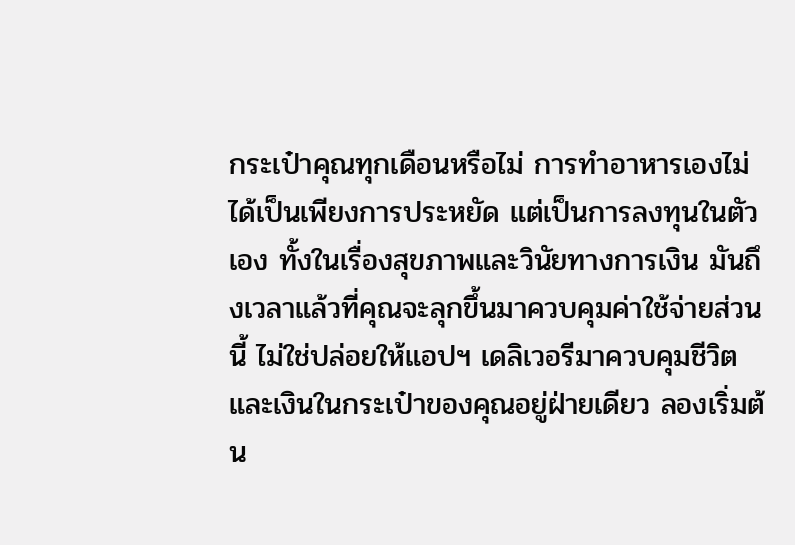กระเป๋าคุณทุกเดือนหรือไม่ การทำอาหารเองไม่ได้เป็นเพียงการประหยัด แต่เป็นการลงทุนในตัวเอง ทั้งในเรื่องสุขภาพและวินัยทางการเงิน มันถึงเวลาแล้วที่คุณจะลุกขึ้นมาควบคุมค่าใช้จ่ายส่วนนี้ ไม่ใช่ปล่อยให้แอปฯ เดลิเวอรีมาควบคุมชีวิตและเงินในกระเป๋าของคุณอยู่ฝ่ายเดียว ลองเริ่มต้น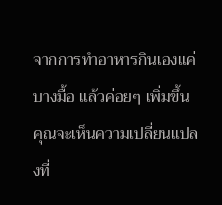จากการทำอาหารกินเองแค่บางมื้อ แล้วค่อยๆ เพิ่มขึ้น คุณจะเห็นความเปลี่ยนแปลงที่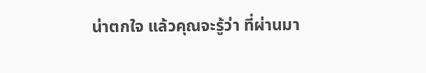น่าตกใจ แล้วคุณจะรู้ว่า ที่ผ่านมา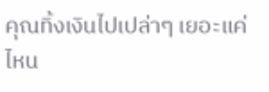คุณทิ้งเงินไปเปล่าๆ เยอะแค่ไหน